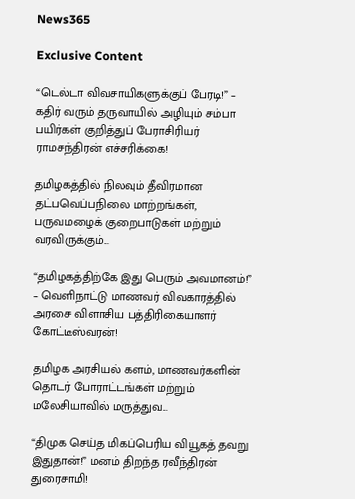News365

Exclusive Content

“டெல்டா விவசாயிகளுக்குப் பேரடி!” – கதிர் வரும் தருவாயில் அழியும் சம்பா பயிர்கள் குறித்துப் பேராசிரியர் ராமசந்திரன் எச்சரிக்கை!

தமிழகத்தில் நிலவும் தீவிரமான தட்பவெப்பநிலை மாற்றங்கள், பருவமழைக் குறைபாடுகள் மற்றும் வரவிருக்கும்...

“தமிழகத்திற்கே இது பெரும் அவமானம்!” – வெளிநாட்டு மாணவர் விவகாரத்தில் அரசை விளாசிய பத்திரிகையாளர் கோட்டீஸ்வரன்!

தமிழக அரசியல் களம், மாணவர்களின் தொடர் போராட்டங்கள் மற்றும் மலேசியாவில் மருத்துவ...

“திமுக செய்த மிகப்பெரிய வியூகத் தவறு இதுதான்!” மனம் திறந்த ரவீந்திரன் துரைசாமி!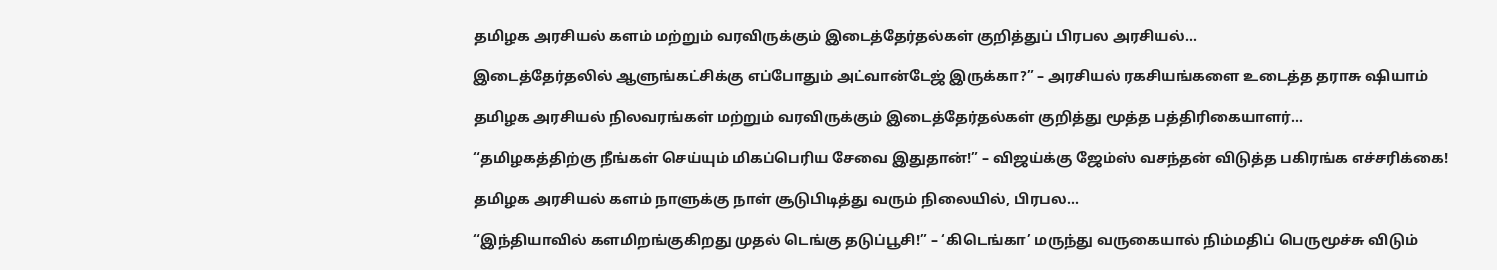தமிழக அரசியல் களம் மற்றும் வரவிருக்கும் இடைத்தேர்தல்கள் குறித்துப் பிரபல அரசியல்...

இடைத்தேர்தலில் ஆளுங்கட்சிக்கு எப்போதும் அட்வான்டேஜ் இருக்கா?” – அரசியல் ரகசியங்களை உடைத்த தராசு ஷியாம்

தமிழக அரசியல் நிலவரங்கள் மற்றும் வரவிருக்கும் இடைத்தேர்தல்கள் குறித்து மூத்த பத்திரிகையாளர்...

“தமிழகத்திற்கு நீங்கள் செய்யும் மிகப்பெரிய சேவை இதுதான்!” – விஜய்க்கு ஜேம்ஸ் வசந்தன் விடுத்த பகிரங்க எச்சரிக்கை!

தமிழக அரசியல் களம் நாளுக்கு நாள் சூடுபிடித்து வரும் நிலையில், பிரபல...

“இந்தியாவில் களமிறங்குகிறது முதல் டெங்கு தடுப்பூசி!” – ‘கிடெங்கா’ மருந்து வருகையால் நிம்மதிப் பெருமூச்சு விடும்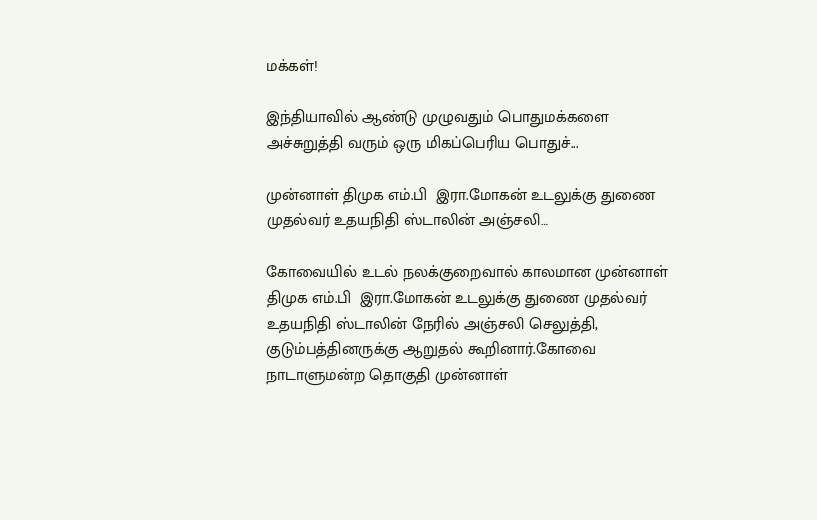மக்கள்!

இந்தியாவில் ஆண்டு முழுவதும் பொதுமக்களை அச்சுறுத்தி வரும் ஒரு மிகப்பெரிய பொதுச்...

முன்னாள் திமுக எம்.பி  இரா.மோகன் உடலுக்கு துணை முதல்வர் உதயநிதி ஸ்டாலின் அஞ்சலி…

கோவையில் உடல் நலக்குறைவால் காலமான முன்னாள் திமுக எம்.பி  இரா.மோகன் உடலுக்கு துணை முதல்வர் உதயநிதி ஸ்டாலின் நேரில் அஞ்சலி செலுத்தி, குடும்பத்தினருக்கு ஆறுதல் கூறினார்.கோவை நாடாளுமன்ற தொகுதி முன்னாள்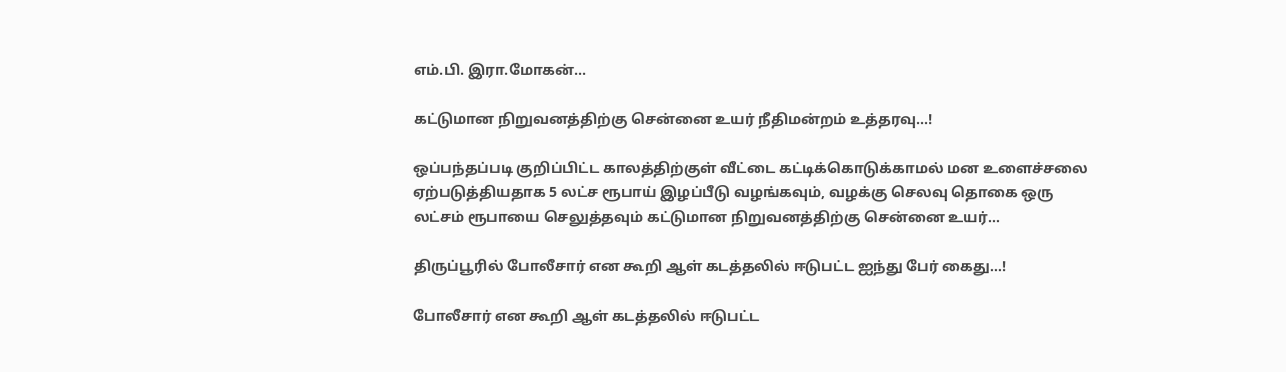எம்.பி. இரா.மோகன்...

கட்டுமான நிறுவனத்திற்கு சென்னை உயர் நீதிமன்றம் உத்தரவு…!

ஒப்பந்தப்படி குறிப்பிட்ட காலத்திற்குள் வீட்டை கட்டிக்கொடுக்காமல் மன உளைச்சலை ஏற்படுத்தியதாக 5 லட்ச ரூபாய் இழப்பீடு வழங்கவும், வழக்கு செலவு தொகை ஒரு லட்சம் ரூபாயை செலுத்தவும் கட்டுமான நிறுவனத்திற்கு சென்னை உயர்...

திருப்பூரில் போலீசார் என கூறி ஆள் கடத்தலில் ஈடுபட்ட ஐந்து பேர் கைது…!

போலீசார் என கூறி ஆள் கடத்தலில் ஈடுபட்ட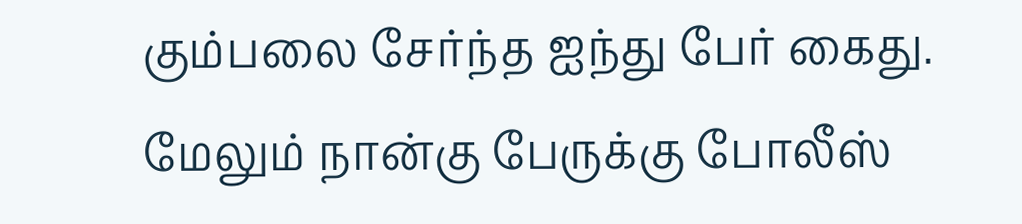கும்பலை சேர்ந்த ஐந்து பேர் கைது. மேலும் நான்கு பேருக்கு போலீஸ்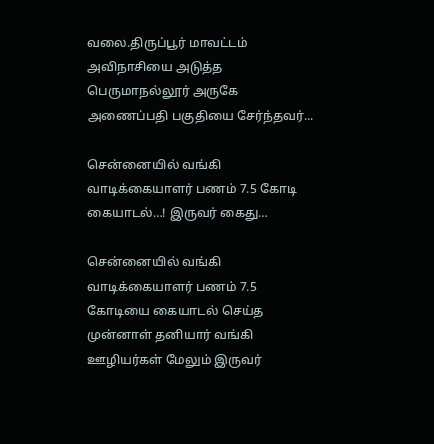வலை.திருப்பூர் மாவட்டம் அவிநாசியை அடுத்த பெருமாநல்லூர் அருகே அணைப்பதி பகுதியை சேர்ந்தவர்...

சென்னையில் வங்கி வாடிக்கையாளர் பணம் 7.5 கோடி கையாடல்…! இருவர் கைது…

சென்னையில் வங்கி வாடிக்கையாளர் பணம் 7.5 கோடியை கையாடல் செய்த முன்னாள் தனியார் வங்கி ஊழியர்கள் மேலும் இருவர்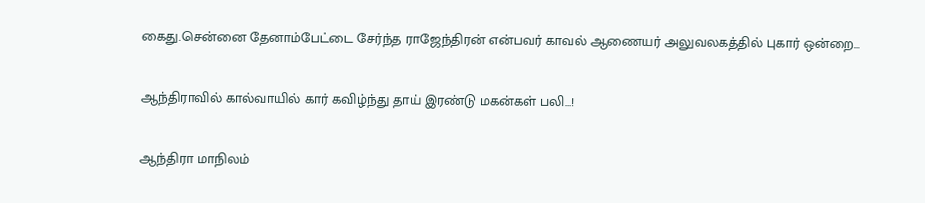கைது.சென்னை தேனாம்பேட்டை சேர்ந்த ராஜேந்திரன் என்பவர் காவல் ஆணையர் அலுவலகத்தில் புகார் ஒன்றை...

ஆந்திராவில் கால்வாயில் கார் கவிழ்ந்து தாய் இரண்டு மகன்கள் பலி…!

ஆந்திரா மாநிலம்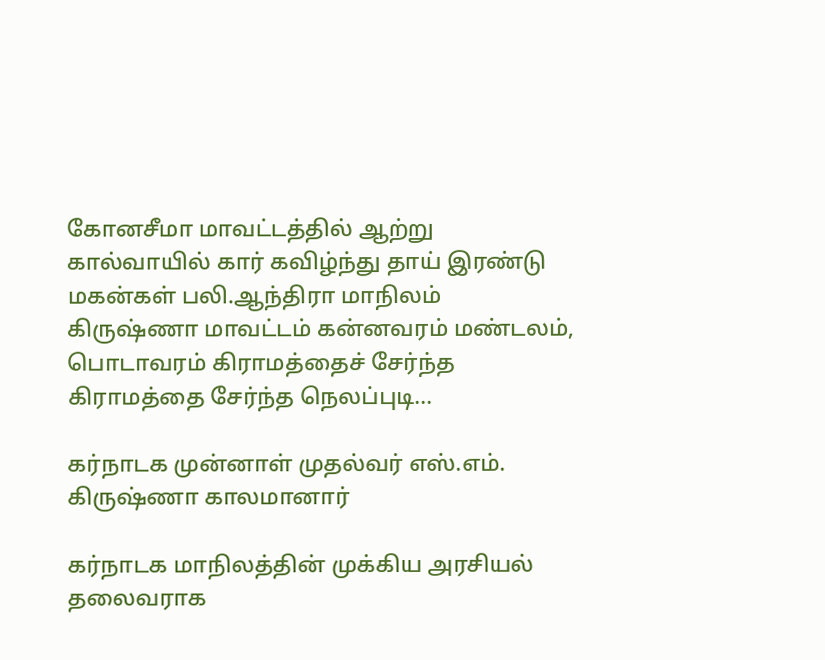கோனசீமா மாவட்டத்தில் ஆற்று  கால்வாயில் கார் கவிழ்ந்து தாய் இரண்டு மகன்கள் பலி.ஆந்திரா மாநிலம் கிருஷ்ணா மாவட்டம் கன்னவரம் மண்டலம், பொடாவரம் கிராமத்தைச் சேர்ந்த கிராமத்தை சேர்ந்த நெலப்புடி...

கர்நாடக முன்னாள் முதல்வர் எஸ்.எம். கிருஷ்ணா காலமானார்

கர்நாடக மாநிலத்தின் முக்கிய அரசியல் தலைவராக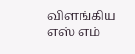விளங்கிய எஸ் எம்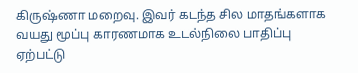கிருஷ்ணா மறைவு. இவர் கடந்த சில மாதங்களாக வயது மூப்பு காரணமாக உடல்நிலை பாதிப்பு ஏற்பட்டு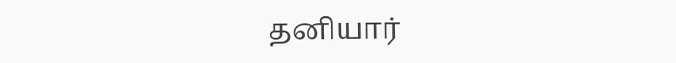தனியார்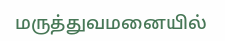மருத்துவமனையில்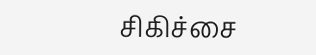சிகிச்சை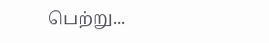பெற்று...